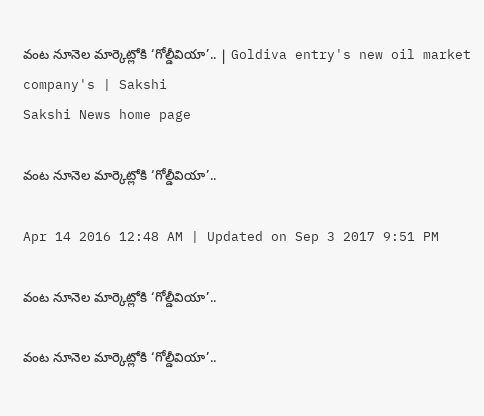వంట నూనెల మార్కెట్లోకి ‘గోల్డీవియా’.. | Goldiva entry's new oil market company's | Sakshi
Sakshi News home page

వంట నూనెల మార్కెట్లోకి ‘గోల్డీవియా’..

Apr 14 2016 12:48 AM | Updated on Sep 3 2017 9:51 PM

వంట నూనెల మార్కెట్లోకి ‘గోల్డీవియా’..

వంట నూనెల మార్కెట్లోకి ‘గోల్డీవియా’..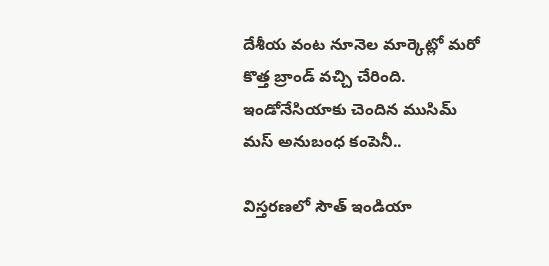దేశీయ వంట నూనెల మార్కెట్లో మరో కొత్త బ్రాండ్ వచ్చి చేరింది. ఇండోనేసియాకు చెందిన ముసిమ్ మస్ అనుబంధ కంపెనీ..

విస్తరణలో సౌత్ ఇండియా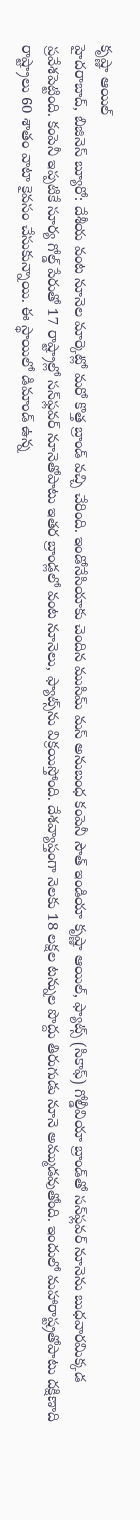కృష్ణా ఆయిల్
హైదరాబాద్, బిజినెస్ బ్యూరో: దేశీయ వంట నూనెల మార్కెట్లో మరో కొత్త బ్రాండ్ వచ్చి చేరింది. ఇండోనేసియాకు చెందిన ముసిమ్ మస్ అనుబంధ కంపెనీ సౌత్ ఇండియా కృష్ణా ఆయిల్, ఫ్యాట్స్ (సికాఫ్) గోల్డీవియా బ్రాండ్‌తో సన్‌ఫ్లవర్ నూనెను బుధవారమిక్కడ ప్రవేశపెట్టింది. కంపెనీ ఇప్పటికే సూర్య గోల్డ్ పేరుతో 17 రాష్ట్రాల్లో సన్‌ఫ్లవర్ నూనెతోపాటు ఇతర బ్రాండ్లలో వంట నూనెలు, ఫ్యాట్స్‌ను విక్రయిస్తోంది. దేశవ్యాప్తంగా నెలకు 18 లక్షల టన్నుల పొద్దు తిరుగుడు నూనె అమ్ముడవుతోంది. ఇందులో మహారాష్ట్రతోపాటు దక్షిణాది రాష్ట్రాలు 60 శాతం వాటా కైవసం చేసుకున్నాయి. ఈ స్థాయిలో డిమాండ్ ఉన్న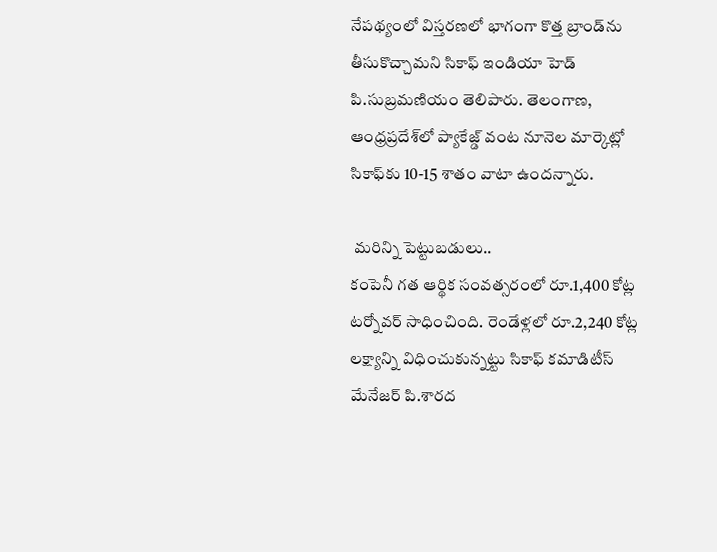నేపథ్యంలో విస్తరణలో భాగంగా కొత్త బ్రాండ్‌ను తీసుకొచ్చామని సికాఫ్ ఇండియా హెడ్ పి.సుబ్రమణియం తెలిపారు. తెలంగాణ, ఆంధ్రప్రదేశ్‌లో ప్యాకేజ్డ్ వంట నూనెల మార్కెట్లో సికాఫ్‌కు 10-15 శాతం వాటా ఉందన్నారు.

 మరిన్ని పెట్టుబడులు..
కంపెనీ గత ఆర్థిక సంవత్సరంలో రూ.1,400 కోట్ల టర్నోవర్ సాధించింది. రెండేళ్లలో రూ.2,240 కోట్ల లక్ష్యాన్ని విధించుకున్నట్టు సికాఫ్ కమాడిటీస్ మేనేజర్ పి.శారద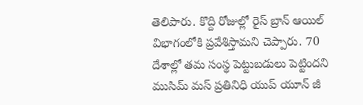తెలిపారు. కొద్ది రోజుల్లో రైస్ బ్రాన్ ఆయిల్  విభాగంలోకి ప్రవేశిస్తామని చెప్పారు. 70 దేశాల్లో తమ సంస్థ పెట్టుబడులు పెట్టిందని ముసిమ్ మస్ ప్రతినిధి యుప్ యూన్ జీ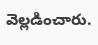వెల్లడించారు.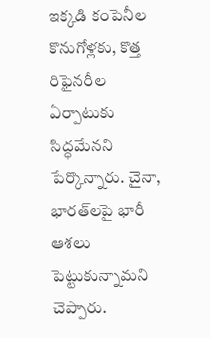ఇక్కడి కంపెనీల కొనుగోళ్లకు, కొత్త రిఫైనరీల ఏర్పాటుకు సిద్ధమేనని పేర్కొన్నారు. చైనా, భారత్‌లపై భారీ ఆశలు పెట్టుకున్నామని చెప్పారు.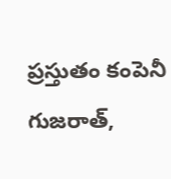ప్రస్తుతం కంపెనీ గుజరాత్,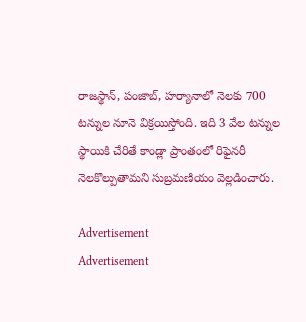రాజస్థాన్, పంజాబ్, హర్యానాలో నెలకు 700 టన్నుల నూనె విక్రయిస్తోంది. ఇది 3 వేల టన్నుల స్థాయికి చేరితే కాండ్లా ప్రాంతంలో రిఫైనరీ నెలకొల్పుతామని సుబ్రమణియం వెల్లడించారు.

Advertisement
Advertisement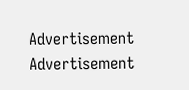Advertisement
Advertisement